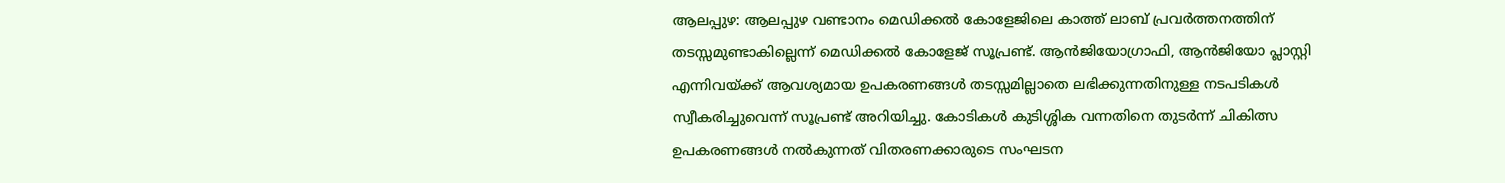ആലപ്പുഴ: ആലപ്പുഴ വണ്ടാനം മെഡിക്കൽ കോളേജിലെ കാത്ത് ലാബ് പ്രവർത്തനത്തിന് തടസ്സമുണ്ടാകില്ലെന്ന് മെഡിക്കൽ കോളേജ് സൂപ്രണ്ട്. ആൻജിയോഗ്രാഫി, ആൻജിയോ പ്ലാസ്റ്റി എന്നിവയ്ക്ക് ആവശ്യമായ ഉപകരണങ്ങൾ തടസ്സമില്ലാതെ ലഭിക്കുന്നതിനുള്ള നടപടികൾ സ്വീകരിച്ചുവെന്ന് സൂപ്രണ്ട് അറിയിച്ചു. കോടികൾ കുടിശ്ശിക വന്നതിനെ തുടർന്ന് ചികിത്സ ഉപകരണങ്ങൾ നൽകുന്നത് വിതരണക്കാരുടെ സംഘടന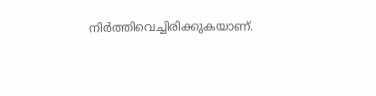നിർത്തിവെച്ചിരിക്കുകയാണ്.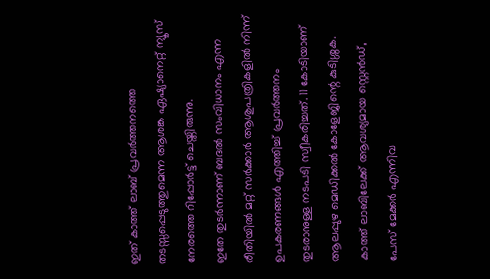ഇത് കാത്ത് ലാബ് പ്രവർത്തനത്തെ തടസ്സപ്പെടുത്തുമെന്ന ആശങ്ക ഏഷ്യാനെറ്റ് ന്യൂസ് നേരത്തെ റിപ്പോർട്ട് ചെയ്തിരുന്നു.
ഇതേ തുടർന്നാണ് ബദൽ സംവിധാനം എന്ന രീതിയിൽ മറ്റ് സർക്കാർ ആശുപത്രികളിൽ നിന്ന് ഉപകരണങ്ങൾ എത്തിച്ച് പ്രവർത്തനം തുടരാനുള്ള നടപടി സ്വീകരിച്ചത്. 11 കോടിയാണ് ആലപ്പുഴ മെഡിക്കൽ കോളേജിന്റെ കുടിശ്ശക. കാത്ത് ലാബിലേക്ക് ആവശ്യമായ സ്റ്റെൻഡ്, പേസ് മേക്കർ എന്നിവ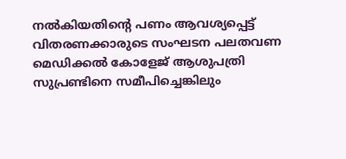നൽകിയതിന്റെ പണം ആവശ്യപ്പെട്ട് വിതരണക്കാരുടെ സംഘടന പലതവണ മെഡിക്കൽ കോളേജ് ആശുപത്രി സുപ്രണ്ടിനെ സമീപിച്ചെങ്കിലും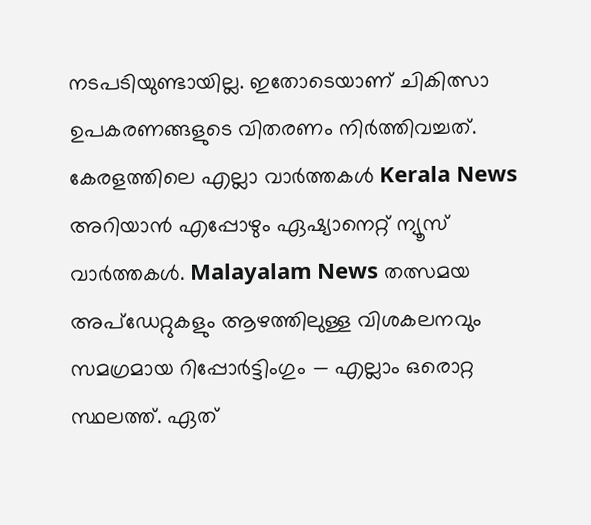നടപടിയുണ്ടായില്ല. ഇതോടെയാണ് ചികിത്സാ ഉപകരണങ്ങളുടെ വിതരണം നിർത്തിവച്ചത്.
കേരളത്തിലെ എല്ലാ വാർത്തകൾ Kerala News അറിയാൻ എപ്പോഴും ഏഷ്യാനെറ്റ് ന്യൂസ് വാർത്തകൾ. Malayalam News തത്സമയ അപ്ഡേറ്റുകളും ആഴത്തിലുള്ള വിശകലനവും സമഗ്രമായ റിപ്പോർട്ടിംഗും — എല്ലാം ഒരൊറ്റ സ്ഥലത്ത്. ഏത്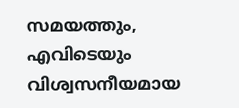സമയത്തും, എവിടെയും വിശ്വസനീയമായ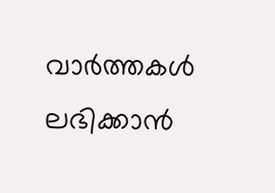വാർത്തകൾ ലഭിക്കാൻ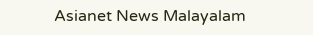Asianet News Malayalam